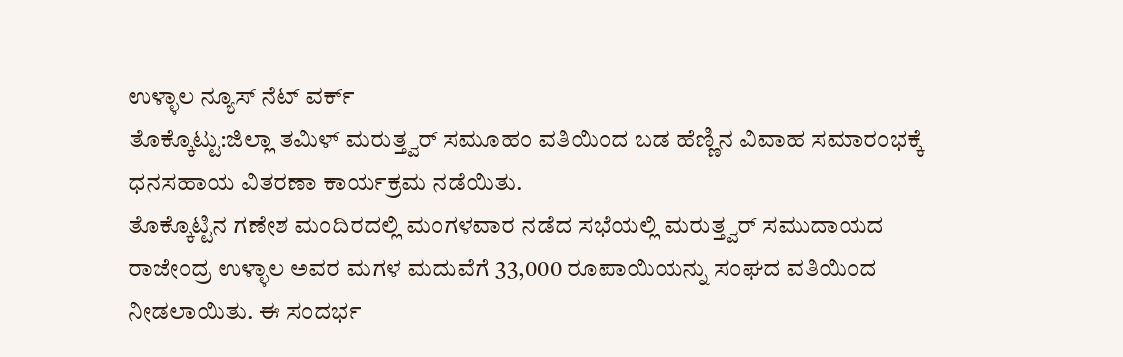ಉಳ್ಳಾಲ ನ್ಯೂಸ್ ನೆಟ್ ವರ್ಕ್
ತೊಕ್ಕೊಟ್ಟು:ಜಿಲ್ಲಾ ತಮಿಳ್ ಮರುತ್ತ್ವರ್ ಸಮೂಹಂ ವತಿಯಿಂದ ಬಡ ಹೆಣ್ಣಿನ ವಿವಾಹ ಸಮಾರಂಭಕ್ಕೆ ಧನಸಹಾಯ ವಿತರಣಾ ಕಾರ್ಯಕ್ರಮ ನಡೆಯಿತು.
ತೊಕ್ಕೊಟ್ಟಿನ ಗಣೇಶ ಮಂದಿರದಲ್ಲಿ ಮಂಗಳವಾರ ನಡೆದ ಸಭೆಯಲ್ಲಿ ಮರುತ್ತ್ವರ್ ಸಮುದಾಯದ ರಾಜೇಂದ್ರ ಉಳ್ಳಾಲ ಅವರ ಮಗಳ ಮದುವೆಗೆ 33,000 ರೂಪಾಯಿಯನ್ನು ಸಂಘದ ವತಿಯಿಂದ ನೀಡಲಾಯಿತು. ಈ ಸಂದರ್ಭ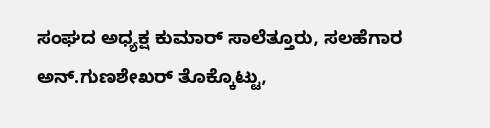ಸಂಘದ ಅಧ್ಯಕ್ಷ ಕುಮಾರ್ ಸಾಲೆತ್ತೂರು, ಸಲಹೆಗಾರ ಅನ್.ಗುಣಶೇಖರ್ ತೊಕ್ಕೊಟ್ಟು,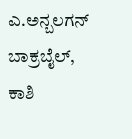ಎ.ಅನ್ಬಲಗನ್ ಬಾಕ್ರಬೈಲ್, ಕಾಶಿ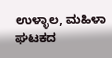ಉಳ್ಳಾಲ, ಮಹಿಳಾ ಘಟಕದ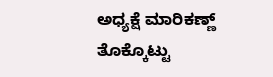ಅಧ್ಯಕ್ಷೆ ಮಾರಿಕಣ್ಣ್ ತೊಕ್ಕೊಟ್ಟು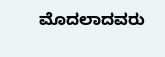ಮೊದಲಾದವರು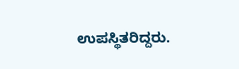ಉಪಸ್ಥಿತರಿದ್ದರು.